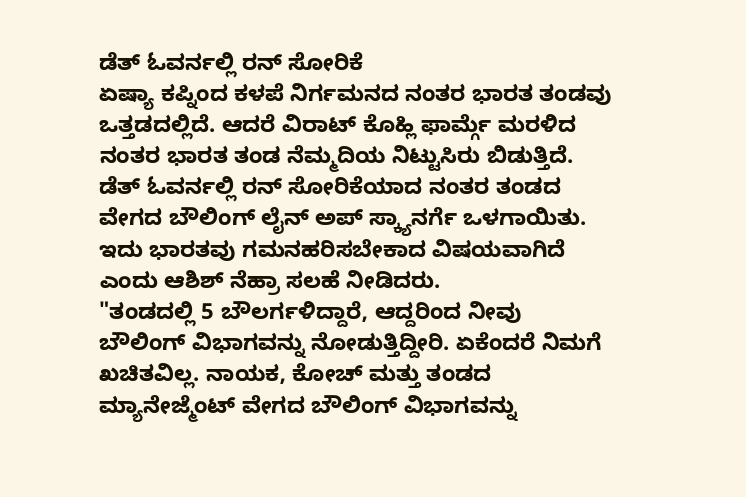ಡೆತ್ ಓವರ್ನಲ್ಲಿ ರನ್ ಸೋರಿಕೆ
ಏಷ್ಯಾ ಕಪ್ನಿಂದ ಕಳಪೆ ನಿರ್ಗಮನದ ನಂತರ ಭಾರತ ತಂಡವು ಒತ್ತಡದಲ್ಲಿದೆ. ಆದರೆ ವಿರಾಟ್ ಕೊಹ್ಲಿ ಫಾರ್ಮ್ಗೆ ಮರಳಿದ ನಂತರ ಭಾರತ ತಂಡ ನೆಮ್ಮದಿಯ ನಿಟ್ಟುಸಿರು ಬಿಡುತ್ತಿದೆ. ಡೆತ್ ಓವರ್ನಲ್ಲಿ ರನ್ ಸೋರಿಕೆಯಾದ ನಂತರ ತಂಡದ ವೇಗದ ಬೌಲಿಂಗ್ ಲೈನ್ ಅಪ್ ಸ್ಕ್ಯಾನರ್ಗೆ ಒಳಗಾಯಿತು. ಇದು ಭಾರತವು ಗಮನಹರಿಸಬೇಕಾದ ವಿಷಯವಾಗಿದೆ ಎಂದು ಆಶಿಶ್ ನೆಹ್ರಾ ಸಲಹೆ ನೀಡಿದರು.
"ತಂಡದಲ್ಲಿ 5 ಬೌಲರ್ಗಳಿದ್ದಾರೆ, ಆದ್ದರಿಂದ ನೀವು ಬೌಲಿಂಗ್ ವಿಭಾಗವನ್ನು ನೋಡುತ್ತಿದ್ದೀರಿ. ಏಕೆಂದರೆ ನಿಮಗೆ ಖಚಿತವಿಲ್ಲ. ನಾಯಕ, ಕೋಚ್ ಮತ್ತು ತಂಡದ ಮ್ಯಾನೇಜ್ಮೆಂಟ್ ವೇಗದ ಬೌಲಿಂಗ್ ವಿಭಾಗವನ್ನು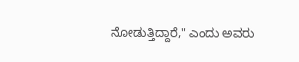ನೋಡುತ್ತಿದ್ದಾರೆ," ಎಂದು ಅವರು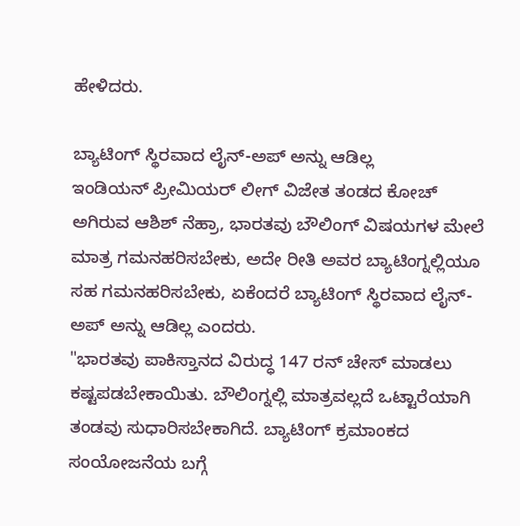ಹೇಳಿದರು.

ಬ್ಯಾಟಿಂಗ್ ಸ್ಥಿರವಾದ ಲೈನ್-ಅಪ್ ಅನ್ನು ಆಡಿಲ್ಲ
ಇಂಡಿಯನ್ ಪ್ರೀಮಿಯರ್ ಲೀಗ್ ವಿಜೇತ ತಂಡದ ಕೋಚ್ ಅಗಿರುವ ಆಶಿಶ್ ನೆಹ್ರಾ, ಭಾರತವು ಬೌಲಿಂಗ್ ವಿಷಯಗಳ ಮೇಲೆ ಮಾತ್ರ ಗಮನಹರಿಸಬೇಕು, ಅದೇ ರೀತಿ ಅವರ ಬ್ಯಾಟಿಂಗ್ನಲ್ಲಿಯೂ ಸಹ ಗಮನಹರಿಸಬೇಕು, ಏಕೆಂದರೆ ಬ್ಯಾಟಿಂಗ್ ಸ್ಥಿರವಾದ ಲೈನ್-ಅಪ್ ಅನ್ನು ಆಡಿಲ್ಲ ಎಂದರು.
"ಭಾರತವು ಪಾಕಿಸ್ತಾನದ ವಿರುದ್ಧ 147 ರನ್ ಚೇಸ್ ಮಾಡಲು ಕಷ್ಟಪಡಬೇಕಾಯಿತು. ಬೌಲಿಂಗ್ನಲ್ಲಿ ಮಾತ್ರವಲ್ಲದೆ ಒಟ್ಟಾರೆಯಾಗಿ ತಂಡವು ಸುಧಾರಿಸಬೇಕಾಗಿದೆ. ಬ್ಯಾಟಿಂಗ್ ಕ್ರಮಾಂಕದ ಸಂಯೋಜನೆಯ ಬಗ್ಗೆ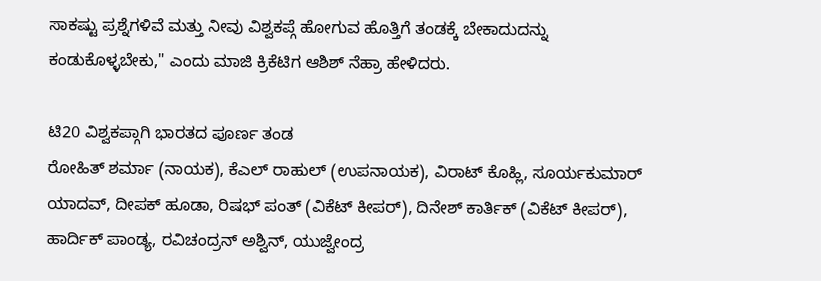ಸಾಕಷ್ಟು ಪ್ರಶ್ನೆಗಳಿವೆ ಮತ್ತು ನೀವು ವಿಶ್ವಕಪ್ಗೆ ಹೋಗುವ ಹೊತ್ತಿಗೆ ತಂಡಕ್ಕೆ ಬೇಕಾದುದನ್ನು ಕಂಡುಕೊಳ್ಳಬೇಕು," ಎಂದು ಮಾಜಿ ಕ್ರಿಕೆಟಿಗ ಆಶಿಶ್ ನೆಹ್ರಾ ಹೇಳಿದರು.

ಟಿ20 ವಿಶ್ವಕಪ್ಗಾಗಿ ಭಾರತದ ಪೂರ್ಣ ತಂಡ
ರೋಹಿತ್ ಶರ್ಮಾ (ನಾಯಕ), ಕೆಎಲ್ ರಾಹುಲ್ (ಉಪನಾಯಕ), ವಿರಾಟ್ ಕೊಹ್ಲಿ, ಸೂರ್ಯಕುಮಾರ್ ಯಾದವ್, ದೀಪಕ್ ಹೂಡಾ, ರಿಷಭ್ ಪಂತ್ (ವಿಕೆಟ್ ಕೀಪರ್), ದಿನೇಶ್ ಕಾರ್ತಿಕ್ (ವಿಕೆಟ್ ಕೀಪರ್), ಹಾರ್ದಿಕ್ ಪಾಂಡ್ಯ, ರವಿಚಂದ್ರನ್ ಅಶ್ವಿನ್, ಯುಜ್ವೇಂದ್ರ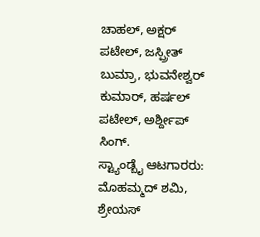ಚಾಹಲ್, ಅಕ್ಷರ್ ಪಟೇಲ್, ಜಸ್ಪ್ರೀತ್ ಬುಮ್ರಾ, ಭುವನೇಶ್ವರ್ ಕುಮಾರ್, ಹರ್ಷಲ್ ಪಟೇಲ್, ಅರ್ಶ್ದೀಪ್ ಸಿಂಗ್.
ಸ್ಟ್ಯಾಂಡ್ಬೈ ಆಟಗಾರರು: ಮೊಹಮ್ಮದ್ ಶಮಿ, ಶ್ರೇಯಸ್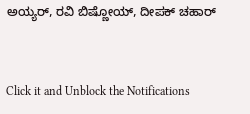ಅಯ್ಯರ್, ರವಿ ಬಿಷ್ಣೋಯ್, ದೀಪಕ್ ಚಹಾರ್


Click it and Unblock the Notifications